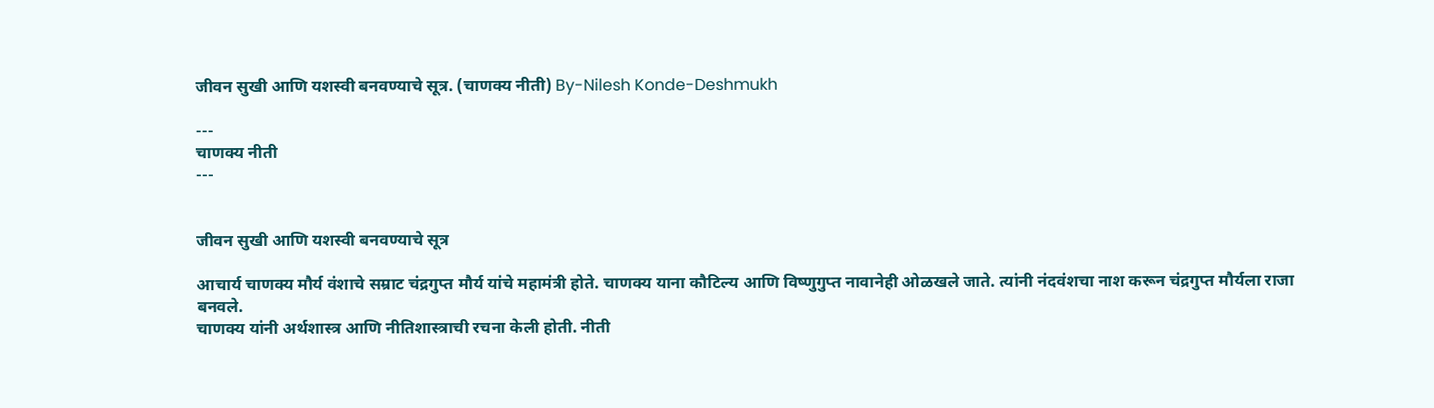जीवन सुखी आणि यशस्वी बनवण्याचे सूत्र. (चाणक्य नीती) By-Nilesh Konde-Deshmukh

---
चाणक्य नीती
---


जीवन सुखी आणि यशस्वी बनवण्याचे सूत्र

आचार्य चाणक्य मौर्य वंशाचे सम्राट चंद्रगुप्त मौर्य यांचे महामंत्री होते. चाणक्य याना कौटिल्य आणि विष्णुगुप्त नावानेही ओळखले जाते. त्यांनी नंदवंशचा नाश करून चंद्रगुप्त मौर्यला राजा बनवले.
चाणक्य यांनी अर्थशास्त्र आणि नीतिशास्त्राची रचना केली होती. नीती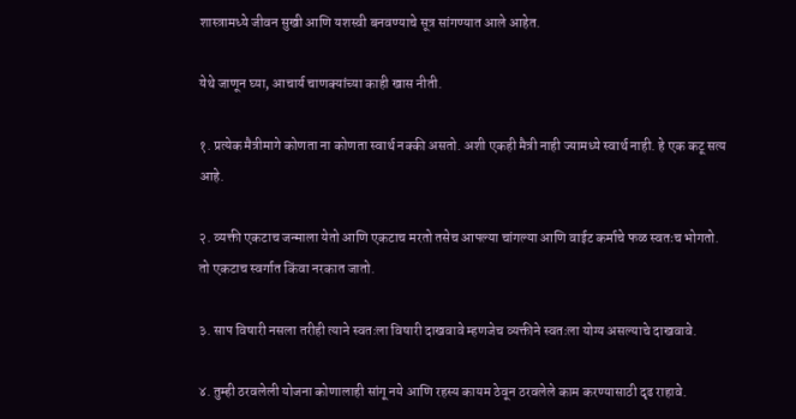शास्त्रामध्ये जीवन सुखी आणि यशस्वी बनवण्याचे सूत्र सांगण्यात आले आहेत.

येथे जाणून घ्या, आचार्य चाणक्यांच्या काही खास नीती.

१. प्रत्येक मैत्रीमागे कोणता ना कोणता स्वार्थ नक्की असतो. अशी एकही मैत्री नाही ज्यामध्ये स्वार्थ नाही. हे एक कटू सत्य आहे.

२. व्यक्ती एकटाच जन्माला येतो आणि एकटाच मरतो तसेच आपल्या चांगल्या आणि वाईट कर्माचे फळ स्वतःच भोगतो. तो एकटाच स्वर्गात किंवा नरकात जातो.

३. साप विषारी नसला तरीही त्याने स्वतःला विषारी दाखवावे म्हणजेच व्यक्तीने स्वतःला योग्य असल्याचे दाखवावे.

४. तुम्ही ठरवलेली योजना कोणालाही सांगू नये आणि रहस्य कायम ठेवून ठरवलेले काम करण्यासाठी दृढ राहावे.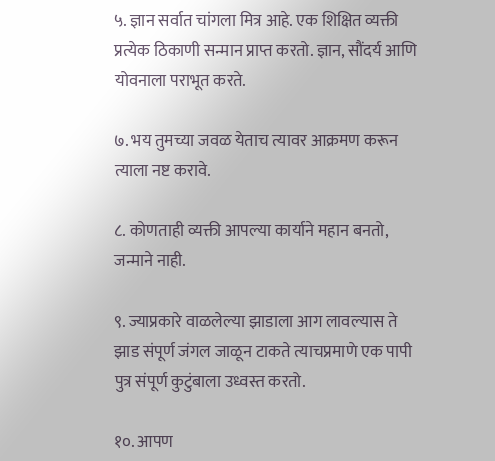५. ज्ञान सर्वात चांगला मित्र आहे. एक शिक्षित व्यक्ती प्रत्येक ठिकाणी सन्मान प्राप्त करतो. ज्ञान, सौंदर्य आणि योवनाला पराभूत करते.

७. भय तुमच्या जवळ येताच त्यावर आक्रमण करून त्याला नष्ट करावे.

८. कोणताही व्यक्ती आपल्या कार्याने महान बनतो, जन्माने नाही.

९. ज्याप्रकारे वाळलेल्या झाडाला आग लावल्यास ते झाड संपूर्ण जंगल जाळून टाकते त्याचप्रमाणे एक पापी पुत्र संपूर्ण कुटुंबाला उध्वस्त करतो.

१०. आपण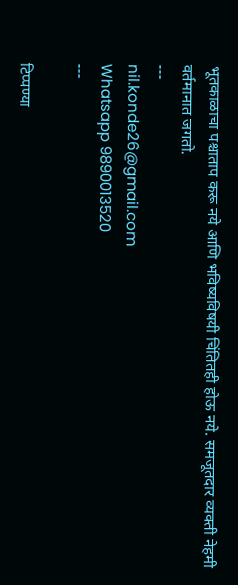भूतकाळाचा पश्चाताप करू नये आणि भविष्यविषयी चिंतितही होऊ नये. समजूतदार व्यक्ती नेहमी वर्तमानात जगतो.
---
nil.konde26@gmail.com
Whatsapp 9890013520
---

टिप्पण्या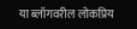या ब्लॉगवरील लोकप्रिय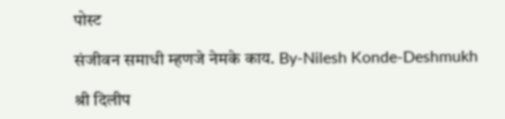पोस्ट

संजीवन समाधी म्हणजे नेमके काय. By-Nilesh Konde-Deshmukh

श्री दिलीप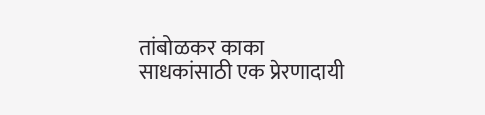तांबोळकर काका साधकांसाठी एक प्रेरणादायी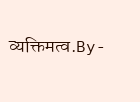व्यक्तिमत्व.By-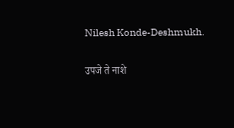Nilesh Konde-Deshmukh.

उपजे ते नाशे